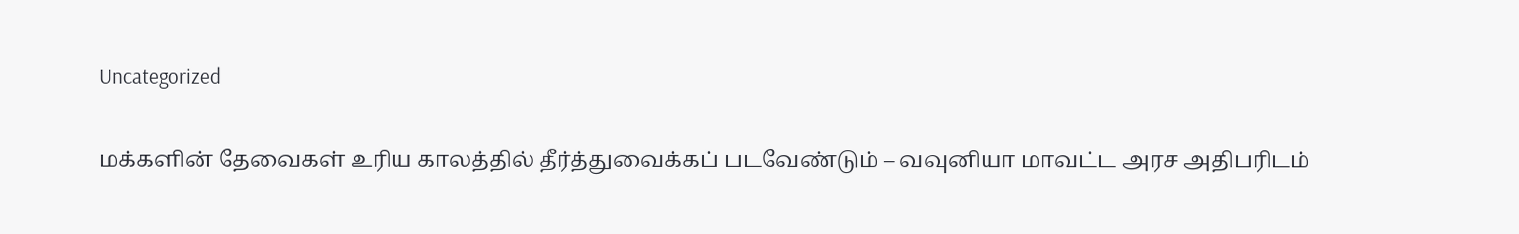Uncategorized

மக்களின் தேவைகள் உரிய காலத்தில் தீர்த்துவைக்கப் படவேண்டும் – வவுனியா மாவட்ட அரச அதிபரிடம்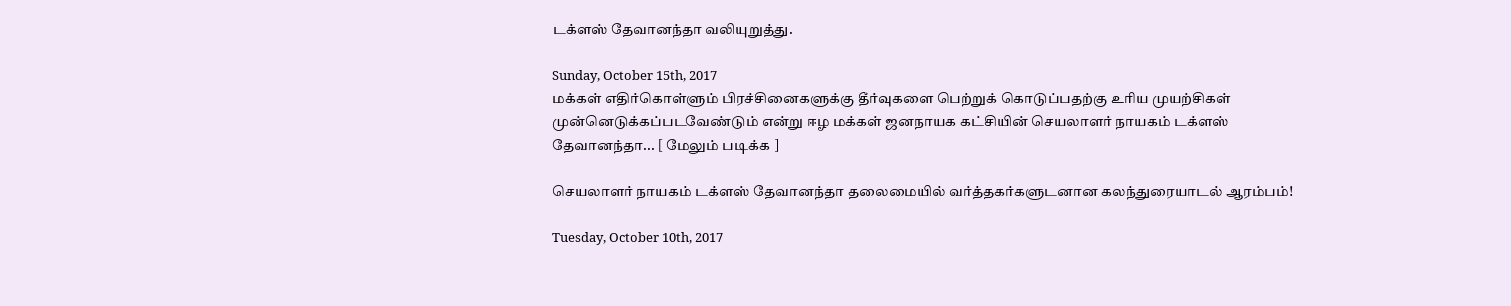டக்ளஸ் தேவானந்தா வலியுறுத்து.

Sunday, October 15th, 2017
மக்கள் எதிர்கொள்ளும் பிரச்சினைகளுக்கு தீர்வுகளை பெற்றுக் கொடுப்பதற்கு உரிய முயற்சிகள் முன்னெடுக்கப்படவேண்டும் என்று ஈழ மக்கள் ஜனநாயக கட்சியின் செயலாளர் நாயகம் டக்ளஸ் தேவானந்தா... [ மேலும் படிக்க ]

செயலாளர் நாயகம் டக்ளஸ் தேவானந்தா தலைமையில் வர்த்தகர்களுடனான கலந்துரையாடல் ஆரம்பம்!

Tuesday, October 10th, 2017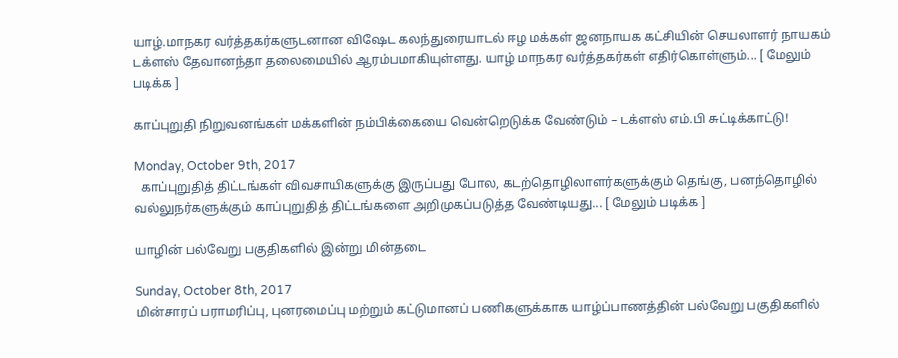யாழ்.மாநகர வர்த்தகர்களுடனான விஷேட கலந்துரையாடல் ஈழ மக்கள் ஜனநாயக கட்சியின் செயலாளர் நாயகம் டக்ளஸ் தேவானந்தா தலைமையில் ஆரம்பமாகியுள்ளது. யாழ் மாநகர வர்த்தகர்கள் எதிர்கொள்ளும்... [ மேலும் படிக்க ]

காப்புறுதி நிறுவனங்கள் மக்களின் நம்பிக்கையை வென்றெடுக்க வேண்டும் – டக்ளஸ் எம்.பி சுட்டிக்காட்டு!

Monday, October 9th, 2017
  காப்புறுதித் திட்டங்கள் விவசாயிகளுக்கு இருப்பது போல, கடற்தொழிலாளர்களுக்கும் தெங்கு, பனந்தொழில் வல்லுநர்களுக்கும் காப்புறுதித் திட்டங்களை அறிமுகப்படுத்த வேண்டியது... [ மேலும் படிக்க ]

யாழின் பல்வேறு பகுதிகளில் இன்று மின்தடை

Sunday, October 8th, 2017
மின்சாரப் பராமரிப்பு, புனரமைப்பு மற்றும் கட்டுமானப் பணிகளுக்காக யாழ்ப்பாணத்தின் பல்வேறு பகுதிகளில்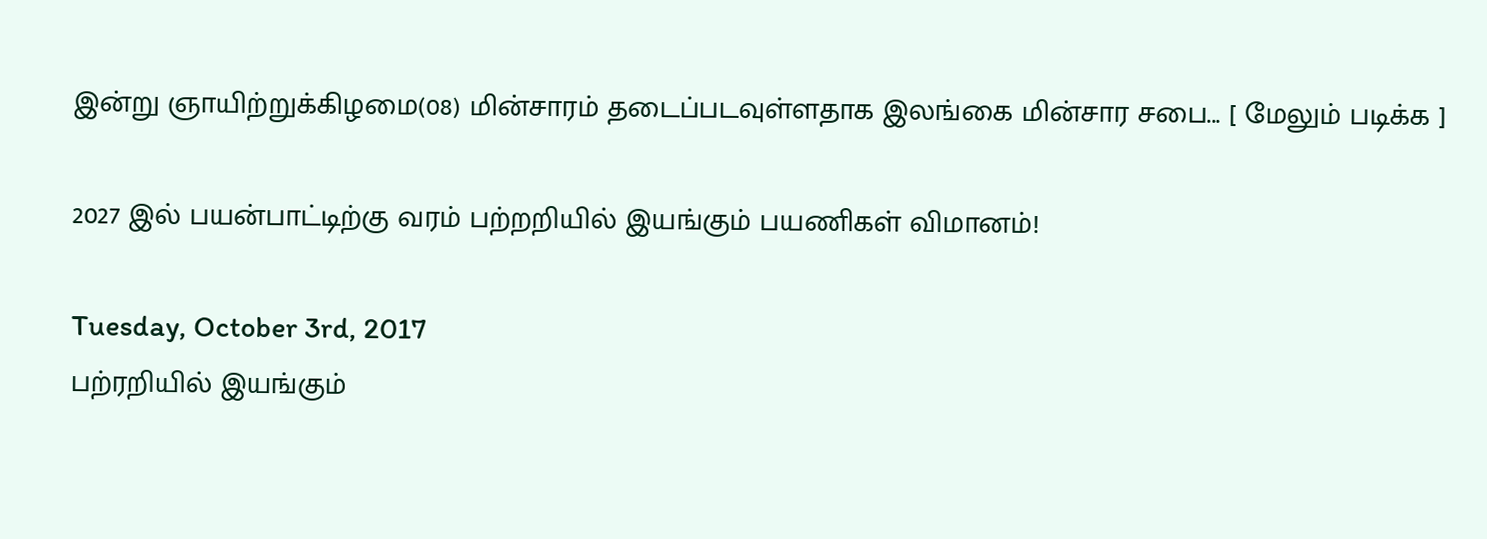இன்று ஞாயிற்றுக்கிழமை(08) மின்சாரம் தடைப்படவுள்ளதாக இலங்கை மின்சார சபை... [ மேலும் படிக்க ]

2027 இல் பயன்பாட்டிற்கு வரம் பற்றறியில் இயங்கும் பயணிகள் விமானம்!

Tuesday, October 3rd, 2017
பற்ரறியில் இயங்கும்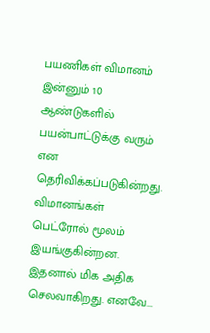பயணிகள் விமானம் இன்னும் 10 ஆண்டுகளில் பயன்பாட்டுக்கு வரும் என தெரிவிக்கப்படுகின்றது. விமானங்கள் பெட்ரோல் மூலம் இயங்குகின்றன. இதனால் மிக அதிக செலவாகிறது. எனவே...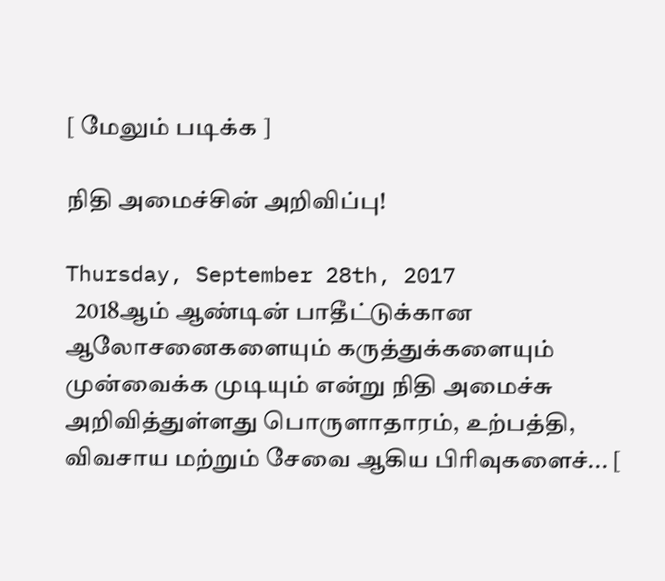[ மேலும் படிக்க ]

நிதி அமைச்சின் அறிவிப்பு!

Thursday, September 28th, 2017
  2018ஆம் ஆண்டின் பாதீட்டுக்கான ஆலோசனைகளையும் கருத்துக்களையும் முன்வைக்க முடியும் என்று நிதி அமைச்சு அறிவித்துள்ளது பொருளாதாரம், உற்பத்தி, விவசாய மற்றும் சேவை ஆகிய பிரிவுகளைச்... [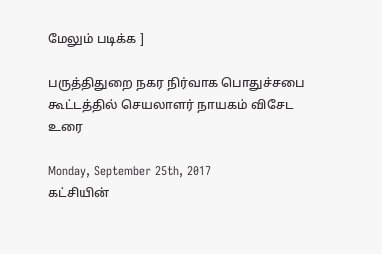மேலும் படிக்க ]

பருத்திதுறை நகர நிர்வாக பொதுச்சபை கூட்டத்தில் செயலாளர் நாயகம் விசேட உரை

Monday, September 25th, 2017
கட்சியின்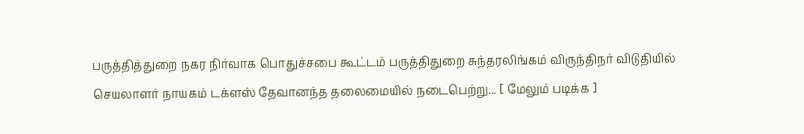பருத்தித்துறை நகர நிர்வாக பொதுச்சபை கூட்டம் பருத்திதுறை சுந்தரலிங்கம் விருந்திநர் விடுதியில் செயலாளர் நாயகம் டக்ளஸ் தேவானந்த தலைமையில் நடைபெற்று... [ மேலும் படிக்க ]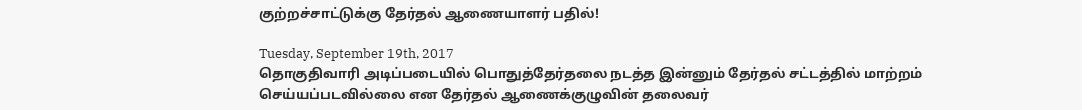குற்றச்சாட்டுக்கு தேர்தல் ஆணையாளர் பதில்!

Tuesday, September 19th, 2017
தொகுதிவாரி அடிப்படையில் பொதுத்தேர்தலை நடத்த இன்னும் தேர்தல் சட்டத்தில் மாற்றம் செய்யப்படவில்லை என தேர்தல் ஆணைக்குழுவின் தலைவர்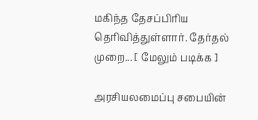மகிந்த தேசப்பிரிய தெரிவித்துள்ளார். தேர்தல் முறை... [ மேலும் படிக்க ]

அரசியலமைப்பு சபையின்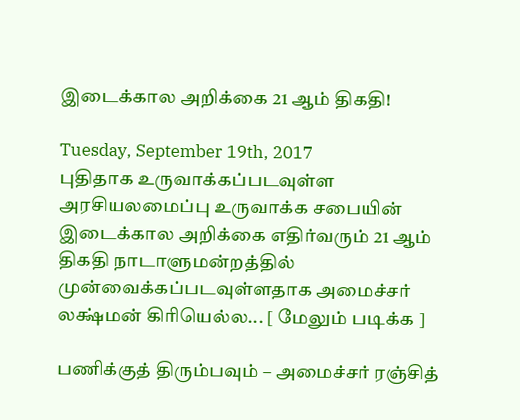இடைக்கால அறிக்கை 21 ஆம் திகதி!

Tuesday, September 19th, 2017
புதிதாக உருவாக்கப்படவுள்ள அரசியலமைப்பு உருவாக்க சபையின் இடைக்கால அறிக்கை எதிர்வரும் 21 ஆம் திகதி நாடாளுமன்றத்தில் முன்வைக்கப்படவுள்ளதாக அமைச்சர் லக்ஷ்மன் கிரியெல்ல... [ மேலும் படிக்க ]

பணிக்குத் திரும்பவும் – அமைச்சர் ரஞ்சித்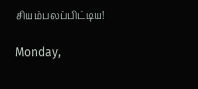சியம்பலப்பிட்டிய!

Monday,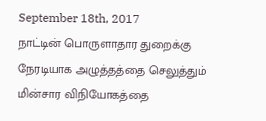September 18th, 2017
நாட்டின் பொருளாதார துறைக்கு நேரடியாக அழுத்தத்தை செலுத்தும் மின்சார விநியோகத்தை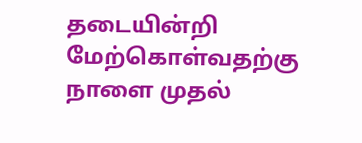தடையின்றி மேற்கொள்வதற்கு  நாளை முதல்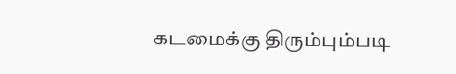கடமைக்கு திரும்பும்படி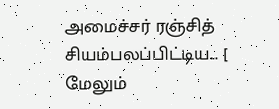அமைச்சர் ரஞ்சித் சியம்பலப்பிட்டிய... [ மேலும்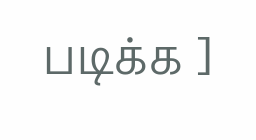படிக்க ]